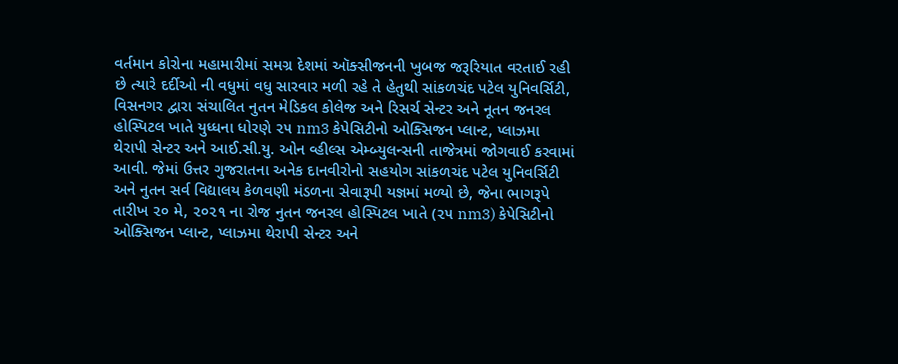વર્તમાન કોરોના મહામારીમાં સમગ્ર દેશમાં ઑક્સીજનની ખુબજ જરૂરિયાત વરતાઈ રહી છે ત્યારે દર્દીઓ ની વધુમાં વધુ સારવાર મળી રહે તે હેતુથી સાંકળચંદ પટેલ યુનિવર્સિટી, વિસનગર દ્વારા સંચાલિત નુતન મેડિકલ કોલેજ અને રિસર્ચ સેન્ટર અને નૂતન જનરલ હોસ્પિટલ ખાતે યુધ્ધના ધોરણે ૨૫ nm3 કેપેસિટીનો ઓક્સિજન પ્લાન્ટ, પ્લાઝમા થેરાપી સેન્ટર અને આઈ.સી.યુ. ઓન વ્હીલ્સ એમ્બ્યુલન્સની તાજેત્રમાં જોગવાઈ કરવામાં આવી. જેમાં ઉત્તર ગુજરાતના અનેક દાનવીરોનો સહયોગ સાંકળચંદ પટેલ યુનિવર્સિટી અને નુતન સર્વ વિદ્યાલય કેળવણી મંડળના સેવારૂપી યજ્ઞમાં મળ્યો છે, જેના ભાગરૂપે તારીખ ૨૦ મે, ૨૦૨૧ ના રોજ નુતન જનરલ હોસ્પિટલ ખાતે (૨૫ nm3) કેપેસિટીનો ઓક્સિજન પ્લાન્ટ, પ્લાઝમા થેરાપી સેન્ટર અને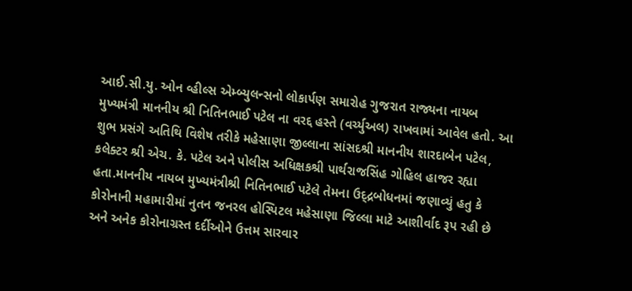આઈ.સી.યુ. ઓન વ્હીલ્સ એમ્બ્યુલન્સનો લોકાર્પણ સમારોહ ગુજરાત રાજ્યના નાયબ મુખ્યમંત્રી માનનીય શ્રી નિતિનભાઈ પટેલ ના વરદ્દ હસ્તે (વર્ચ્યુઅલ) રાખવામાં આવેલ હતો. આ શુભ પ્રસંગે અતિથિ વિશેષ તરીકે મહેસાણા જીલ્લાના સાંસદશ્રી માનનીય શારદાબેન પટેલ, કલેક્ટર શ્રી એચ. કે. પટેલ અને પોલીસ અધિક્ષકશ્રી પાર્થરાજસિંહ ગોહિલ હાજર રહ્યા હતા.માનનીય નાયબ મુખ્યમંત્રીશ્રી નિતિનભાઈ પટેલે તેમના ઉદ્દ્રબોધનમાં જણાવ્યું હતુ કે કોરોનાની મહામારીમાં નુતન જનરલ હોસ્પિટલ મહેસાણા જિલ્લા માટે આશીર્વાદ રૂપ રહી છે અને અનેક કોરોનાગ્રસ્ત દર્દીઓને ઉત્તમ સારવાર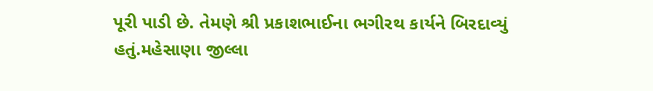પૂરી પાડી છે. તેમણે શ્રી પ્રકાશભાઈના ભગીરથ કાર્યને બિરદાવ્યું હતું.મહેસાણા જીલ્લા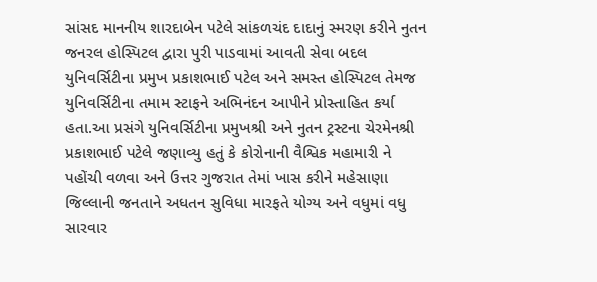સાંસદ માનનીય શારદાબેન પટેલે સાંકળચંદ દાદાનું સ્મરણ કરીને નુતન જનરલ હોસ્પિટલ દ્વારા પુરી પાડવામાં આવતી સેવા બદલ યુનિવર્સિટીના પ્રમુખ પ્રકાશભાઈ પટેલ અને સમસ્ત હોસ્પિટલ તેમજ યુનિવર્સિટીના તમામ સ્ટાફને અભિનંદન આપીને પ્રોસ્તાહિત કર્યા હતા.આ પ્રસંગે યુનિવર્સિટીના પ્રમુખશ્રી અને નુતન ટ્રસ્ટના ચેરમેનશ્રી પ્રકાશભાઈ પટેલે જણાવ્યુ હતું કે કોરોનાની વૈશ્વિક મહામારી ને પહોંચી વળવા અને ઉત્તર ગુજરાત તેમાં ખાસ કરીને મહેસાણા જિલ્લાની જનતાને અધતન સુવિધા મારફતે યોગ્ય અને વધુમાં વધુ સારવાર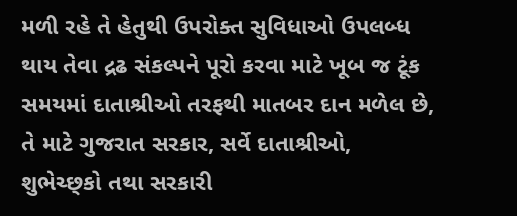મળી રહે તે હેતુથી ઉપરોક્ત સુવિધાઓ ઉપલબ્ધ થાય તેવા દ્રઢ સંકલ્પને પૂરો કરવા માટે ખૂબ જ ટૂંક સમયમાં દાતાશ્રીઓ તરફથી માતબર દાન મળેલ છે, તે માટે ગુજરાત સરકાર, સર્વે દાતાશ્રીઓ, શુભેચ્છ્કો તથા સરકારી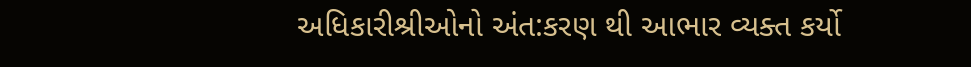અધિકારીશ્રીઓનો અંત:કરણ થી આભાર વ્યક્ત કર્યો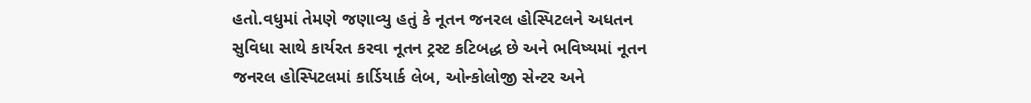હતો.વધુમાં તેમણે જણાવ્યુ હતું કે નૂતન જનરલ હોસ્પિટલને અધતન સુવિધા સાથે કાર્યરત કરવા નૂતન ટ્રસ્ટ કટિબદ્ધ છે અને ભવિષ્યમાં નૂતન જનરલ હોસ્પિટલમાં કાર્ડિયાર્ક લેબ, ઓન્કોલોજી સેન્ટર અને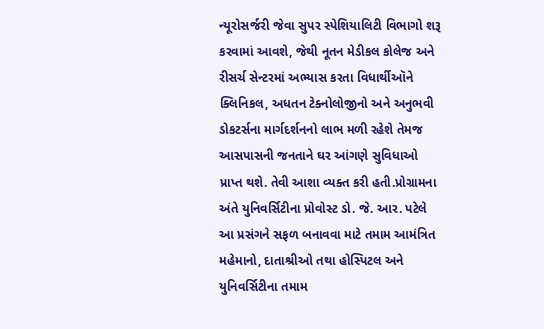ન્યૂરોસર્જરી જેવા સુપર સ્પેશિયાલિટી વિભાગો શરૂ કરવામાં આવશે, જેથી નૂતન મેડીકલ કોલેજ અને રીસર્ચ સેન્ટરમાં અભ્યાસ કરતા વિધાર્થીઑને ક્લિનિકલ, અધતન ટેક્નોલોજીનો અને અનુભવી ડોકટર્સના માર્ગદર્શનનો લાભ મળી રહેશે તેમજ આસપાસની જનતાને ઘર આંગણે સુવિધાઓ પ્રાપ્ત થશે. તેવી આશા વ્યક્ત કરી હતી.પ્રોગ્રામના અંતે યુનિવર્સિટીના પ્રોવોસ્ટ ડો. જે. આર. પટેલે આ પ્રસંગને સફળ બનાવવા માટે તમામ આમંત્રિત મહેમાનો, દાતાશ્રીઓ તથા હોસ્પિટલ અને યુનિવર્સિટીના તમામ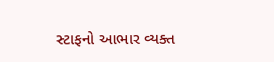સ્ટાફનો આભાર વ્યક્ત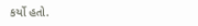કર્યો હતો.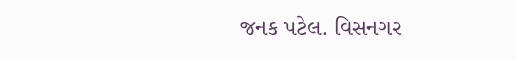જનક પટેલ. વિસનગર